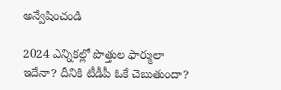అన్వేషించండి

2024 ఎన్నికల్లో పొత్తుల ఫార్ములా ఇదేనా? దీనికి టీడీపీ ఓకే చెబుతుందా?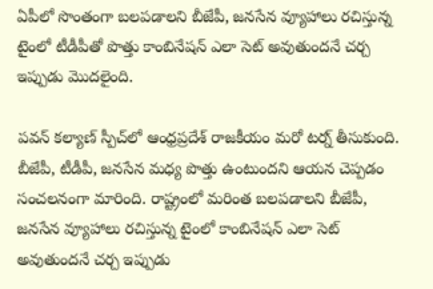ఏపీలో సొంతంగా బలపడాలని బీజేపీ, జనసేన వ్యూహాలు రచిస్తున్న టైంలో టీడీపీతో పొత్తు కాంబినేషన్ ఎలా సెట్ అవుతుందనే చర్చ ఇప్పుడు మొదలైంది.

పవన్ కల్యాణ్‌ స్పీచ్‌లో ఆంధ్రప్రదేశ్‌ రాజకీయం మరో టర్న్ తీసుకుంది. బీజేపీ, టీడీపీ, జనసేన మధ్య పొత్తు ఉంటుందని ఆయన చెప్పడం సంచలనంగా మారింది. రాష్ట్రంలో మరింత బలపడాలని బీజేపీ, జనసేన వ్యూహాలు రచిస్తున్న టైంలో కాంబినేషన్ ఎలా సెట్ అవుతుందనే చర్చ ఇప్పుడు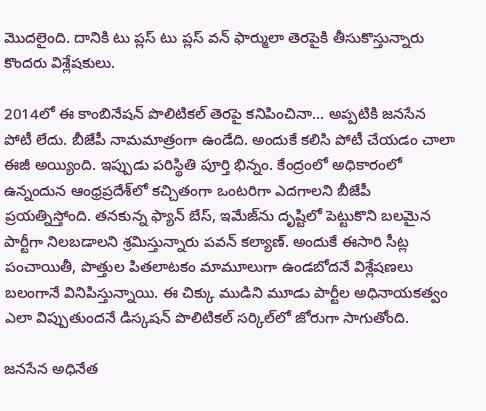మొదలైంది. దానికి టు ప్లస్ టు ప్లస్‌ వన్ ఫార్ములా తెరపైకి తీసుకొస్తున్నారు కొందరు విశ్లేషకులు.

2014లో ఈ కాంబినేషన్ పొలిటికల్ తెరపై కనిపించినా... అప్పటికి జనసేన పోటీ లేదు. బీజేపీ నామమాత్రంగా ఉండేది. అందుకే కలిసి పోటీ చేయడం చాలా ఈజీ అయ్యింది. ఇప్పుడు పరిస్థితి పూర్తి భిన్నం. కేంద్రంలో అధికారంలో ఉన్నందున ఆంధ్రప్రదేశ్‌లో కచ్చితంగా ఒంటరిగా ఎదగాలని బీజేపీ ప్రయత్నిస్తోంది. తనకున్న ఫ్యాన్ బేస్‌, ఇమేజ్‌ను దృష్టిలో పెట్టుకొని బలమైన పార్టీగా నిలబడాలని శ్రమిస్తున్నారు పవన్ కల్యాణ్. అందుకే ఈసారి సీట్ల పంచాయితీ, పొత్తుల పితలాటకం మామూలుగా ఉండబోదనే విశ్లేషణలు బలంగానే వినిపిస్తున్నాయి. ఈ చిక్కు ముడిని మూడు పార్టీల అధినాయకత్వం ఎలా విప్పుతుందనే డిస్కషన్ పొలిటికల్ సర్కిల్‌లో జోరుగా సాగుతోంది.

జనసేన అధినేత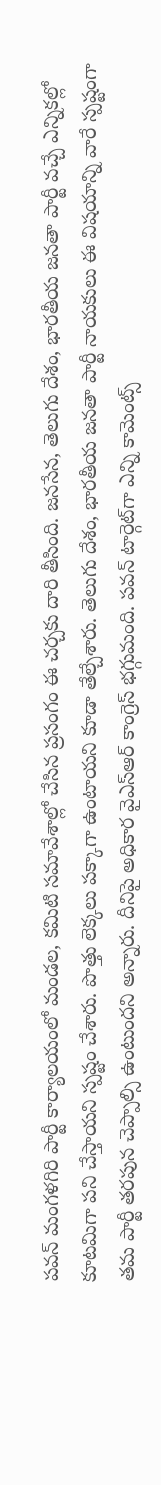పవన్ మంగళగిరి పార్టీ కార్యాలయంలో మండల, కమిటి సమావేశాల్లో చేసిన ప్రసంగం ఈ చర్చకు దారి తీసింది. జనసేన, తెలుగు దేశం, భారతీయ జనతా పార్టీ వచ్చే ఎన్నికల్లో కూటమిగా పని చేస్తాయని స్పష్టం చేశారు. పొత్తు లెక్కలు పక్కాగా ఉంటాయని కూడా తేల్చేశారు. తెలుగు దేశం, భారతీయ జనతా పార్టీ నాయకులు ఈ విషయాన్ని వారే స్పష్టంగా తమ పార్టీ తరపున చెప్పాల్సి ఉంటుందని అన్నారు. దీనిపై అధికార వైఎస్ఆర్ కాంగ్రెస్ భగ్గుమంది. పవన్‌ టార్గెట్‌గా ఎన్ని కామెంట్స్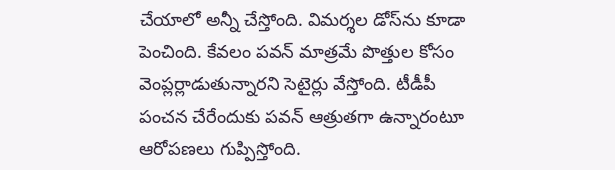చేయాలో అన్నీ చేస్తోంది. విమర్శల డోస్‌ను కూడా పెంచింది. కేవలం పవన్ మాత్రమే పొత్తుల కోసం వెంప్లర్లాడుతున్నారని సెటైర్లు వేస్తోంది. టీడీపీ పంచన చేరేందుకు పవన్ ఆత్రుతగా ఉన్నారంటూ ఆరోపణలు గుప్పిస్తోంది.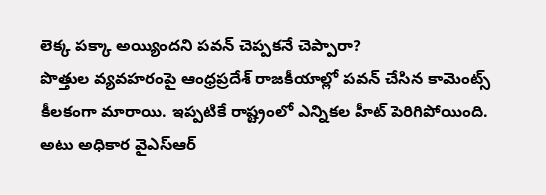లెక్క పక్కా అయ్యిందని పవన్ చెప్పకనే చెప్పారా?
పొత్తుల వ్యవహరంపై ఆంధ్రప్రదేశ్ రాజకీయాల్లో పవన్ చేసిన కామెంట్స్ కీలకంగా మారాయి. ఇప్పటికే రాష్ట్రంలో ఎన్నికల హీట్ పెరిగిపోయింది. అటు అధికార వైఎస్ఆర్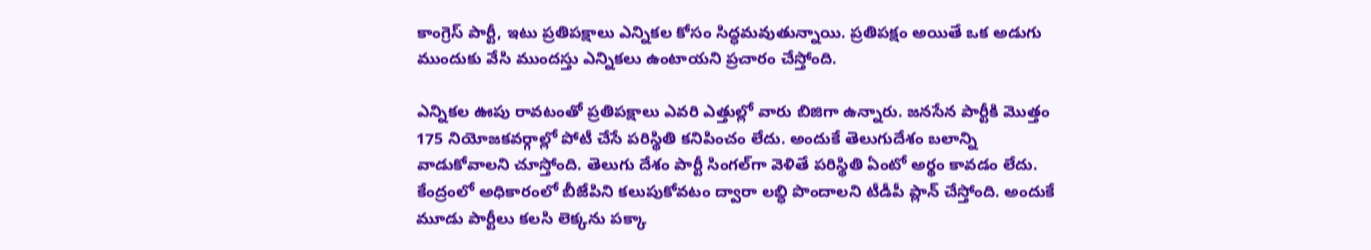కాంగ్రెస్ పార్టీ, ఇటు ప్రతిపక్షాలు ఎన్నికల కోసం సిద్ధమవుతున్నాయి. ప్రతిపక్షం అయితే ఒక అడుగు ముందుకు వేసి ముందస్తు ఎన్నికలు ఉంటాయని ప్రచారం చేస్తోంది.

ఎన్నికల ఊపు రావటంతో ప్రతిపక్షాలు ఎవరి ఎత్తుల్లో వారు బిజిగా ఉన్నారు. జనసేన పార్టీకి మొత్తం 175 నియోజకవర్గాల్లో పోటీ చేసే పరిస్థితి కనిపించం లేదు. అందుకే తెలుగుదేశం బలాన్ని వాడుకోవాలని చూస్తోంది. తెలుగు దేశం పార్టీ సింగల్‌గా వెళితే పరిస్థితి ఏంటో అర్థం కావడం లేదు. కేంద్రంలో అధికారంలో బీజేపిని కలుపుకోవటం ద్వారా లబ్ధి పొందాలని టీడీపీ ప్లాన్ చేస్తోంది. అందుకే మూడు పార్టీలు కలసి లెక్కను పక్కా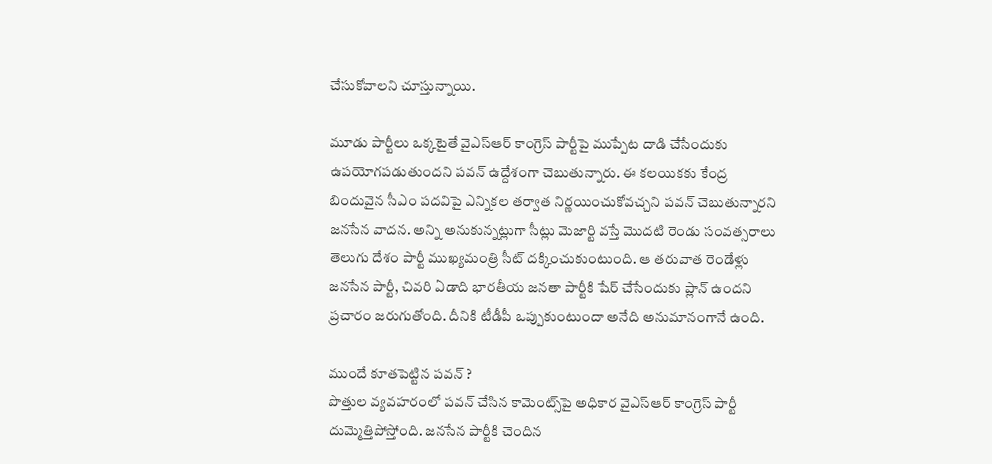చేసుకోవాలని చూస్తున్నాయి.

మూడు పార్టీలు ఒక్కటైతే వైఎస్ఆర్ కాంగ్రెస్ పార్టీపై ముప్పేట దాడి చేసేందుకు ఉపయోగపడుతుందని పవన్ ఉద్దేశంగా చెబుతున్నారు. ఈ కలయికకు కేంద్ర బిందువైన సీఎం పదవిపై ఎన్నికల తర్వాత నిర్ణయించుకోవచ్చని పవన్ చెబుతున్నారని జనసేన వాదన. అన్ని అనుకున్నట్లుగా సీట్లు మెజార్టి వస్తే మొదటి రెండు సంవత్సరాలు తెలుగు దేశం పార్టీ ముఖ్యమంత్రి సీట్‌ దక్కించుకుంటుంది. ఆ తరువాత రెండేళ్లు జనసేన పార్టీ, చివరి ఏడాది భారతీయ జనతా పార్టీకి షేర్ చేసేందుకు ప్లాన్ ఉందని ప్రచారం జరుగుతోంది. దీనికి టీడీపీ ఒప్పుకుంటుందా అనేది అనుమానంగానే ఉంది.

ముందే కూతపెట్టిన పవన్ ?
పొత్తుల వ్యవహరంలో పవన్ చేసిన కామెంట్స్‌పై అధికార వైఎస్ఆర్ కాంగ్రెస్ పార్టీ దుమ్మెత్తిపోస్తోంది. జనసేన పార్టీకి చెందిన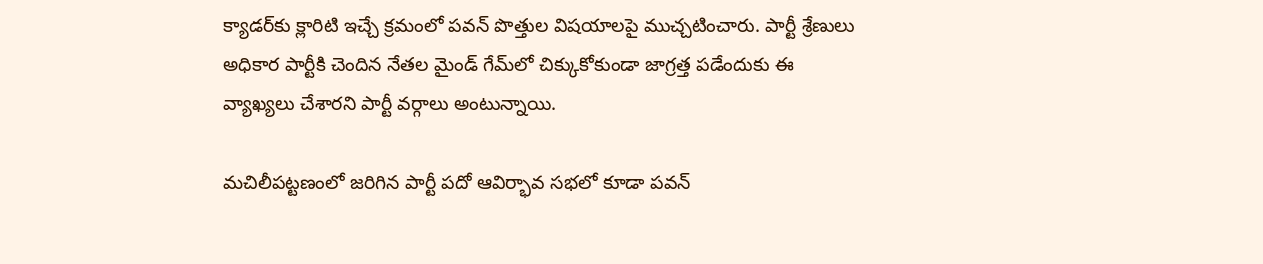క్యాడర్‌కు క్లారిటి ఇచ్చే క్రమంలో పవన్ పొత్తుల విషయాలపై ముచ్చటించారు. పార్టీ శ్రేణులు అధికార పార్టీకి చెందిన నేతల మైండ్ గేమ్‌లో చిక్కుకోకుండా జాగ్రత్త పడేందుకు ఈ వ్యాఖ్యలు చేశారని పార్టీ వర్గాలు అంటున్నాయి.

మచిలీపట్టణంలో జరిగిన పార్టీ పదో ఆవిర్భావ సభలో కూడా పవన్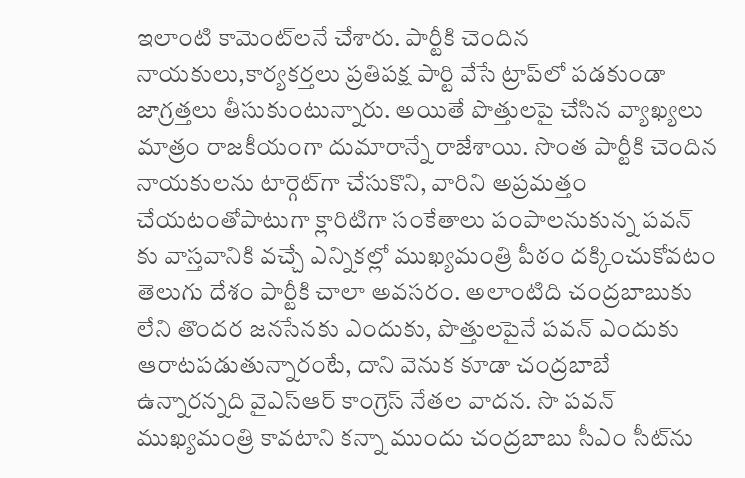ఇలాంటి కామెంట్‌లనే చేశారు. పార్టీకి చెందిన నాయకులు,కార్యకర్తలు ప్రతిపక్ష పార్టి వేసే ట్రాప్‌లో పడకుండా జాగ్రత్తలు తీసుకుంటున్నారు. అయితే పొత్తులపై చేసిన వ్యాఖ్యలు మాత్రం రాజకీయంగా దుమారాన్నే రాజేశాయి. సొంత పార్టీకి చెందిన నాయకులను టార్గెట్‌గా చేసుకొని, వారిని అప్రమత్తం చేయటంతోపాటుగా క్లారిటిగా సంకేతాలు పంపాలనుకున్న పవన్ కు వాస్తవానికి వచ్చే ఎన్నికల్లో ముఖ్యమంత్రి పీఠం దక్కించుకోవటం తెలుగు దేశం పార్టీకి చాలా అవసరం. అలాంటిది చంద్రబాబుకు లేని తొందర జనసేనకు ఎందుకు, పొత్తులపైనే పవన్ ఎందుకు ఆరాటపడుతున్నారంటే, దాని వెనుక కూడా చంద్రబాబే ఉన్నారన్నది వైఎస్ఆర్ కాంగ్రెస్ నేతల వాదన. సొ పవన్ ముఖ్యమంత్రి కావటాని కన్నా ముందు చంద్రబాబు సీఎం సీట్‌ను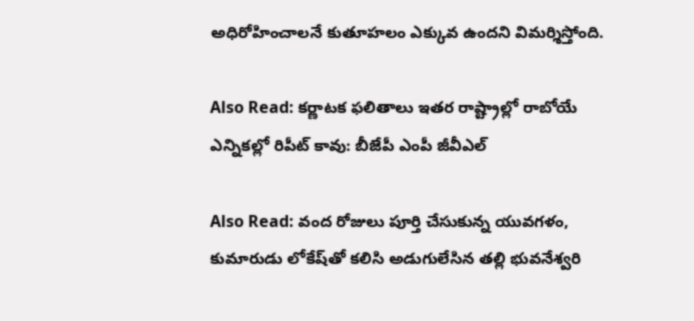అధిరోహించాలనే కుతూహలం ఎక్కువ ఉందని విమర్శిస్తోంది.

Also Read: కర్ణాటక ఫలితాలు ఇతర రాష్ట్రాల్లో రాబోయే ఎన్నికల్లో రిపీట్ కావు: బీజేపీ ఎంపీ జీవీఎల్

Also Read: వంద రోజులు పూర్తి చేసుకున్న యువగళం, కుమారుడు లోకేష్‌తో కలిసి అడుగులేసిన తల్లి భువనేశ్వరి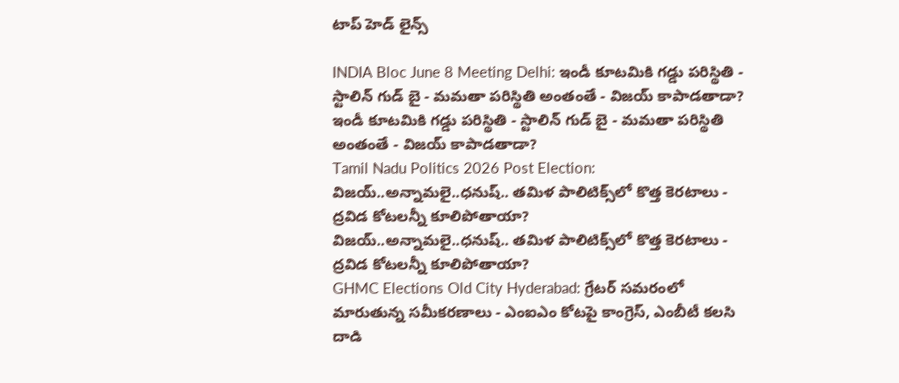టాప్ హెడ్ లైన్స్

INDIA Bloc June 8 Meeting Delhi: ఇండీ కూటమికి గడ్డు పరిస్థితి - స్టాలిన్ గుడ్ బై - మమతా పరిస్థితి అంతంతే - విజయ్ కాపాడతాడా?
ఇండీ కూటమికి గడ్డు పరిస్థితి - స్టాలిన్ గుడ్ బై - మమతా పరిస్థితి అంతంతే - విజయ్ కాపాడతాడా?
Tamil Nadu Politics 2026 Post Election: విజయ్..అన్నామలై..ధనుష్.. తమిళ పాలిటిక్స్‌లో కొత్త కెరటాలు - ద్రవిడ కోటలన్నీ కూలిపోతాయా?
విజయ్..అన్నామలై..ధనుష్.. తమిళ పాలిటిక్స్‌లో కొత్త కెరటాలు - ద్రవిడ కోటలన్నీ కూలిపోతాయా?
GHMC Elections Old City Hyderabad: గ్రేటర్ సమరంలో మారుతున్న సమీకరణాలు - ఎంఐఎం కోటపై కాంగ్రెస్, ఎంబీటీ కలసి దాడి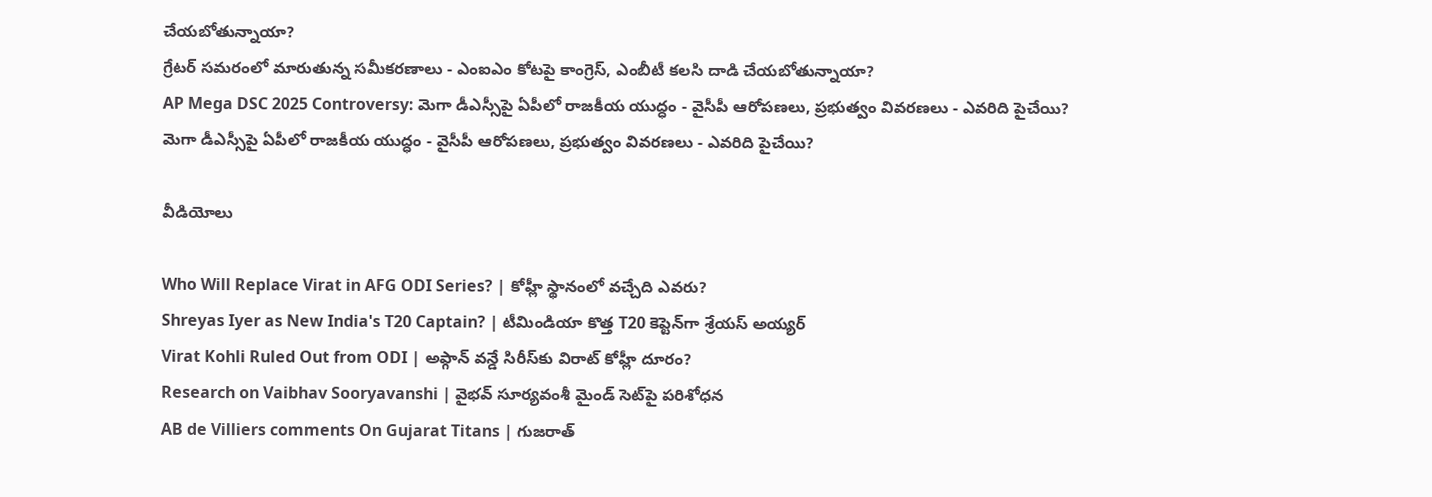చేయబోతున్నాయా?
గ్రేటర్ సమరంలో మారుతున్న సమీకరణాలు - ఎంఐఎం కోటపై కాంగ్రెస్, ఎంబీటీ కలసి దాడి చేయబోతున్నాయా?
AP Mega DSC 2025 Controversy: మెగా డీఎస్సీపై ఏపీలో రాజకీయ యుద్ధం - వైసీపీ ఆరోపణలు, ప్రభుత్వం వివరణలు - ఎవరిది పైచేయి?
మెగా డీఎస్సీపై ఏపీలో రాజకీయ యుద్ధం - వైసీపీ ఆరోపణలు, ప్రభుత్వం వివరణలు - ఎవరిది పైచేయి?

వీడియోలు

Who Will Replace Virat in AFG ODI Series? | కోహ్లీ స్థానంలో వచ్చేది ఎవరు?
Shreyas Iyer as New India's T20 Captain? | టీమిండియా కొత్త T20 కెప్టెన్‌గా శ్రేయస్ అయ్యర్
Virat Kohli Ruled Out from ODI | అఫ్గాన్ వన్డే సిరీస్‌కు విరాట్ కోహ్లీ దూరం?
Research on Vaibhav Sooryavanshi | వైభవ్ సూర్యవంశీ మైండ్‌ సెట్‌పై పరిశోధన
AB de Villiers comments On Gujarat Titans | గుజరాత్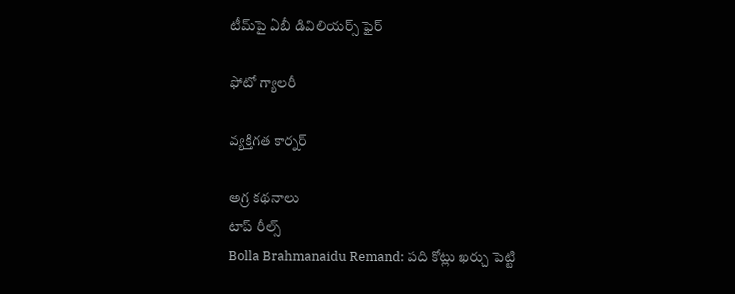టీమ్‌పై ఏబీ డివిలియర్స్ ఫైర్

ఫోటో గ్యాలరీ

వ్యక్తిగత కార్నర్

అగ్ర కథనాలు
టాప్ రీల్స్
Bolla Brahmanaidu Remand: పది కోట్లు ఖర్చు పెట్టి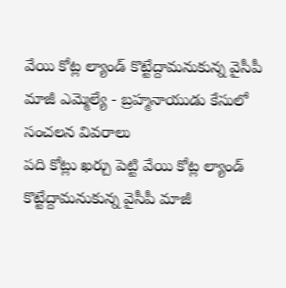వేయి కోట్ల ల్యాండ్ కొట్టేద్దామనుకున్న వైసీపీ మాజీ ఎమ్మెల్యే - బ్రహ్మనాయుడు కేసులో సంచలన వివరాలు
పది కోట్లు ఖర్చు పెట్టి వేయి కోట్ల ల్యాండ్ కొట్టేద్దామనుకున్న వైసీపీ మాజీ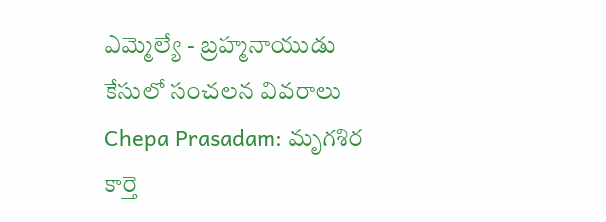ఎమ్మెల్యే - బ్రహ్మనాయుడు కేసులో సంచలన వివరాలు
Chepa Prasadam: మృగశిర కార్తె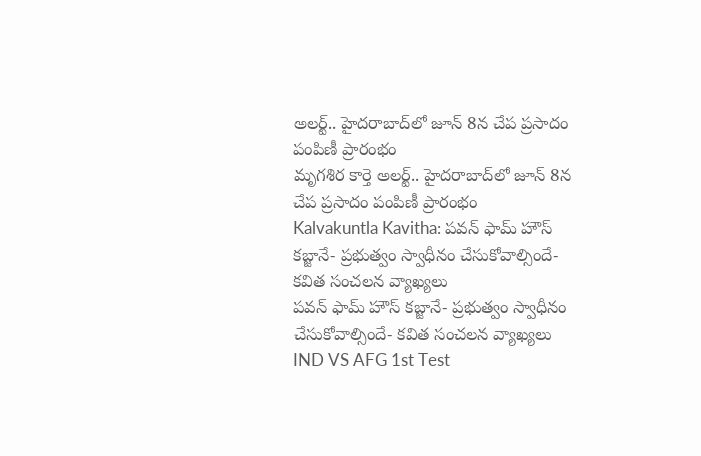అలర్ట్.. హైదరాబాద్‌లో జూన్ 8న చేప ప్రసాదం పంపిణీ ప్రారంభం
మృగశిర కార్తె అలర్ట్.. హైదరాబాద్‌లో జూన్ 8న చేప ప్రసాదం పంపిణీ ప్రారంభం
Kalvakuntla Kavitha: పవన్ ఫామ్ హౌస్ కబ్జానే- ప్రభుత్వం స్వాధీనం చేసుకోవాల్సిందే- కవిత సంచలన వ్యాఖ్యలు
పవన్ ఫామ్ హౌస్ కబ్జానే- ప్రభుత్వం స్వాధీనం చేసుకోవాల్సిందే- కవిత సంచలన వ్యాఖ్యలు
IND VS AFG 1st Test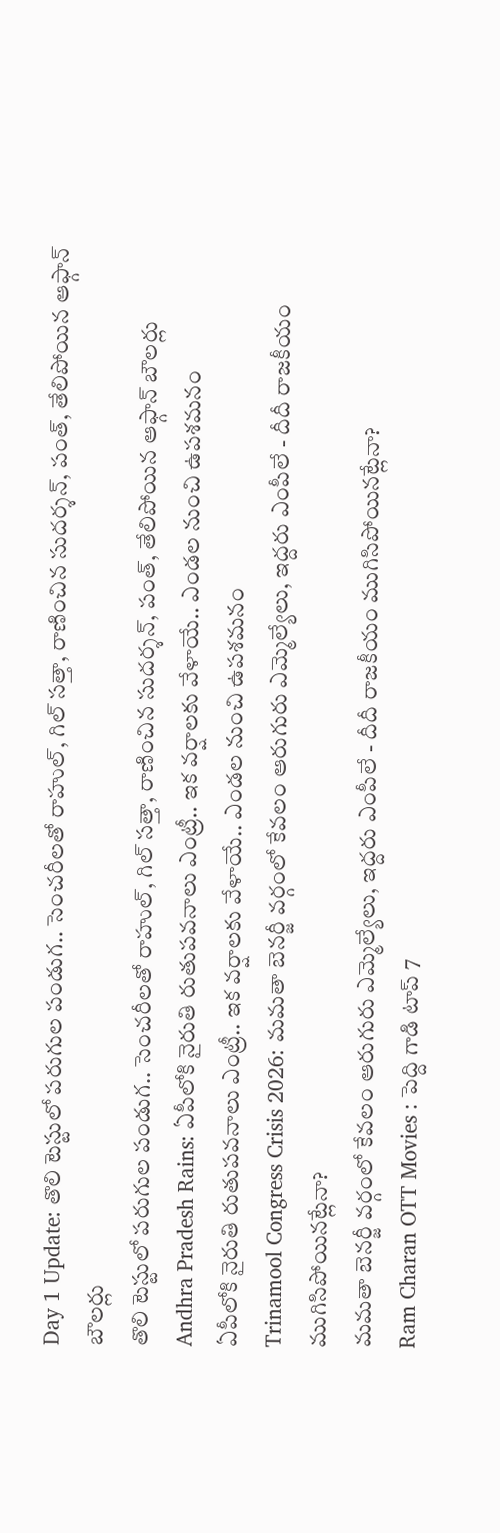Day 1 Update: తొలి టెస్టులో ప‌రుగుల పండుగ.. సెంచ‌రీల‌తో రాహుల్, గిల్ స‌త్తా, రాణించిన సుద‌ర్శ‌న్, పంత్, తేలిపోయిన ఆఫ్గాన్ బౌల‌ర్లు
తొలి టెస్టులో ప‌రుగుల పండుగ.. సెంచ‌రీల‌తో రాహుల్, గిల్ స‌త్తా, రాణించిన సుద‌ర్శ‌న్, పంత్, తేలిపోయిన ఆఫ్గాన్ బౌల‌ర్లు
Andhra Pradesh Rains: ఏపీలోకి నైరుతి రుతుపవనాలు ఎంట్రీ.. ఇక వర్షాలకు వేళాయే.. ఎండల నుంచి ఉపశమనం
ఏపీలోకి నైరుతి రుతుపవనాలు ఎంట్రీ.. ఇక వర్షాలకు వేళాయే.. ఎండల నుంచి ఉపశమనం
Trinamool Congress Crisis 2026: మమతా బెనర్జీ వర్గంలో కేవలం ఆరుగురు ఎమ్మెల్యేలు, ఇద్దరు ఎంపీలే - దీదీ రాజకీయం ముగిసిపోయినట్లేనా?
మమతా బెనర్జీ వర్గంలో కేవలం ఆరుగురు ఎమ్మెల్యేలు, ఇద్దరు ఎంపీలే - దీదీ రాజకీయం ముగిసిపోయినట్లేనా?
Ram Charan OTT Movies : పెద్ది గాడి టాప్ 7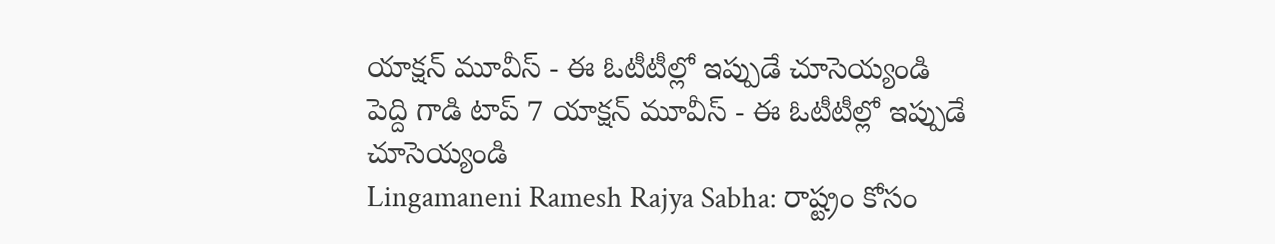యాక్షన్ మూవీస్ - ఈ ఓటీటీల్లో ఇప్పుడే చూసెయ్యండి
పెద్ది గాడి టాప్ 7 యాక్షన్ మూవీస్ - ఈ ఓటీటీల్లో ఇప్పుడే చూసెయ్యండి
Lingamaneni Ramesh Rajya Sabha: రాష్ట్రం కోసం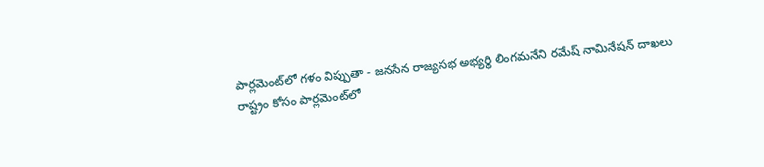పార్లమెంట్‌లో గళం విప్పుతా - జనసేన రాజ్యసభ అభ్యర్థి లింగమనేని రమేష్ నామినేషన్ దాఖలు
రాష్ట్రం కోసం పార్లమెంట్‌లో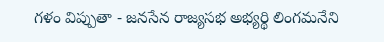గళం విప్పుతా - జనసేన రాజ్యసభ అభ్యర్థి లింగమనేని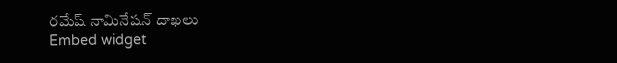రమేష్ నామినేషన్ దాఖలు
Embed widget